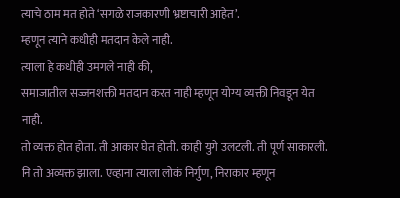त्याचे ठाम मत होते ‘सगळे राजकारणी भ्रष्टाचारी आहेत’.
म्हणून त्याने कधीही मतदान केले नाही.
त्याला हे कधीही उमगले नाही की,
समाजातील सज्जनशक्ती मतदान करत नाही म्हणून योग्य व्यक्ती निवडून येत नाही.
तो व्यक्त होत होता. ती आकार घेत होती. काही युगे उलटली. ती पूर्ण साकारली. नि तो अव्यक्त झाला. एव्हाना त्याला लोकं निर्गुण, निराकार म्हणून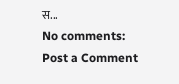स...
No comments:
Post a Comment